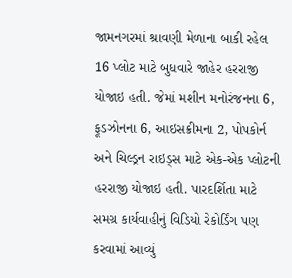જામનગરમાં શ્રાવણી મેળાના બાકી રહેલ 16 પ્લોટ માટે બુધવારે જાહેર હરરાજી યોજાઇ હતી. જેમાં મશીન મનોરંજનના 6, ફૂડઝોનના 6, આઇસક્રીમના 2, પોપકોર્ન અને ચિલ્ડ્રન રાઇડ્સ માટે એક-એક પ્લોટની હરરાજી યોજાઇ હતી. પારદર્શિતા માટે સમગ્ર કાર્યવાહીનું વિડિયો રેકોર્ડિંગ પણ કરવામાં આવ્યું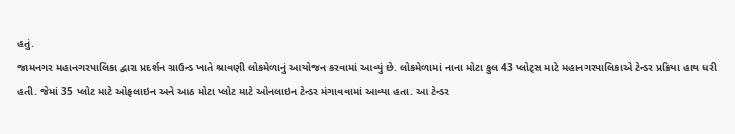હતું.
જામનગર મહાનગરપાલિકા દ્વારા પ્રદર્શન ગ્રાઉન્ડ ખાતે શ્રાવણી લોકમેળાનું આયોજન કરવામાં આવ્યું છે. લોકમેળામાં નાના મોટા કુલ 43 પ્લોટ્સ માટે મહાનગરપાલિકાએ ટેન્ડર પ્રક્રિયા હાથ ધરી હતી. જેમાં 35 પ્લોટ માટે ઓફલાઇન અને આઠ મોટા પ્લોટ માટે ઓનલાઇન ટેન્ડર મંગાવવામાં આવ્યા હતા. આ ટેન્ડર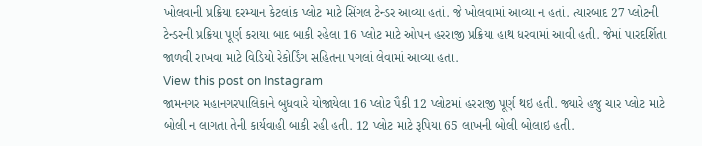ખોલવાની પ્રક્રિયા દરમ્યાન કેટલાંક પ્લોટ માટે સિંગલ ટેન્ડર આવ્યા હતાં. જે ખોલવામાં આવ્યા ન હતાં. ત્યારબાદ 27 પ્લોટની ટેન્ડરની પ્રક્રિયા પૂર્ણ કરાયા બાદ બાકી રહેલા 16 પ્લોટ માટે ઓપન હરરાજી પ્રક્રિયા હાથ ધરવામાં આવી હતી. જેમાં પારદર્શિતા જાળવી રાખવા માટે વિડિયો રેકોર્ડિંગ સહિતના પગલાં લેવામાં આવ્યા હતા.
View this post on Instagram
જામનગર મહાનગરપાલિકાને બુધવારે યોજાયેલા 16 પ્લોટ પૈકી 12 પ્લોટમાં હરરાજી પૂર્ણ થઇ હતી. જ્યારે હજુ ચાર પ્લોટ માટે બોલી ન લાગતા તેની કાર્યવાહી બાકી રહી હતી. 12 પ્લોટ માટે રૂપિયા 65 લાખની બોલી બોલાઇ હતી.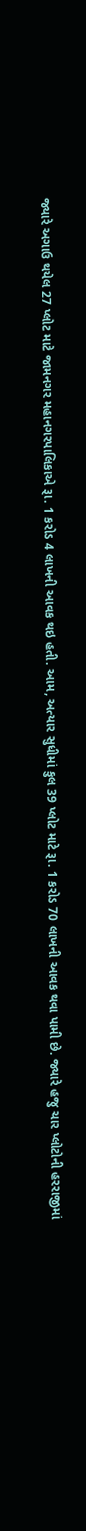જ્યારે અગાઉ થયેલ 27 પ્લોટ માટે જામનગર મહાનગરપાલિકાએ રૂા. 1 કરોડ 4 લાખની આવક થઇ હતી. આમ, અત્યાર સુધીમાં કુલ 39 પ્લોટ માટે રૂા. 1 કરોડ 70 લાખની આવક થવા પામી છે. જ્યારે હજુ ચાર પ્લોટોની હરરાજીમાં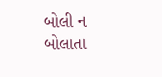બોલી ન બોલાતા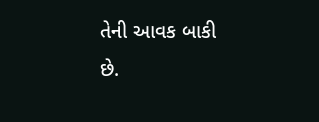તેની આવક બાકી છે.